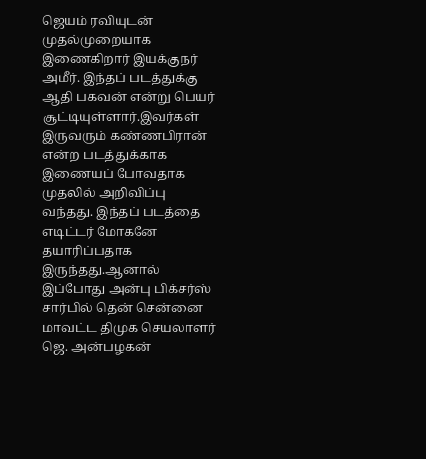ஜெயம் ரவியுடன் முதல்முறையாக இணைகிறார் இயக்குநர் அமீர். இந்தப் படத்துக்கு ஆதி பகவன் என்று பெயர் சூட்டியுள்ளார்.இவர்கள் இருவரும் கண்ணபிரான் என்ற படத்துக்காக இணையப் போவதாக முதலில் அறிவிப்பு வந்தது. இந்தப் படத்தை எடிட்டர் மோகனே தயாரிப்பதாக இருந்தது.ஆனால் இப்போது அன்பு பிக்சர்ஸ் சார்பில் தென் சென்னை மாவட்ட திமுக செயலாளர் ஜெ. அன்பழகன்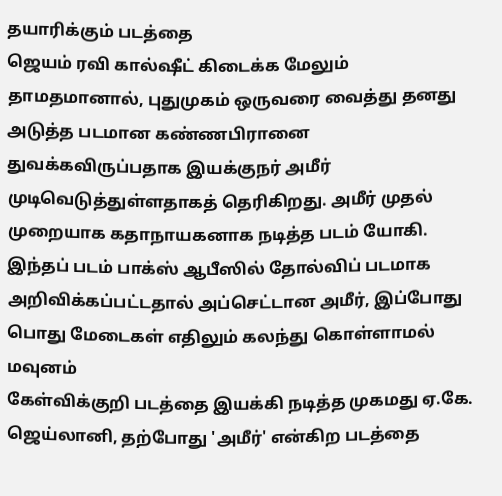தயாரிக்கும் படத்தை
ஜெயம் ரவி கால்ஷீட் கிடைக்க மேலும் தாமதமானால், புதுமுகம் ஒருவரை வைத்து தனது அடுத்த படமான கண்ணபிரானை துவக்கவிருப்பதாக இயக்குநர் அமீர் முடிவெடுத்துள்ளதாகத் தெரிகிறது. அமீர் முதல் முறையாக கதாநாயகனாக நடித்த படம் யோகி. இந்தப் படம் பாக்ஸ் ஆபீஸில் தோல்விப் படமாக அறிவிக்கப்பட்டதால் அப்செட்டான அமீர், இப்போது பொது மேடைகள் எதிலும் கலந்து கொள்ளாமல் மவுனம்
கேள்விக்குறி படத்தை இயக்கி நடித்த முகமது ஏ.கே. ஜெய்லானி, தற்போது 'அமீர்' என்கிற படத்தை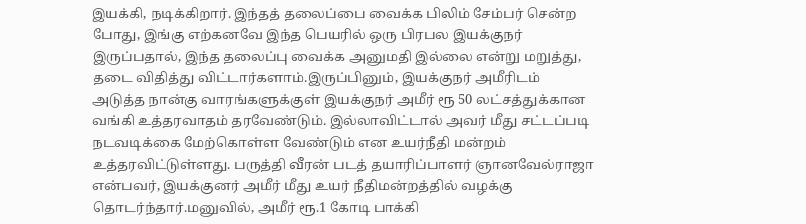இயக்கி, நடிக்கிறார். இந்தத் தலைப்பை வைக்க பிலிம் சேம்பர் சென்ற போது, இங்கு எற்கனவே இந்த பெயரில் ஒரு பிரபல இயக்குநர் இருப்பதால், இந்த தலைப்பு வைக்க அனுமதி இல்லை என்று மறுத்து, தடை விதித்து விட்டார்களாம்.இருப்பினும், இயக்குநர் அமீரிடம்
அடுத்த நான்கு வாரங்களுக்குள் இயக்குநர் அமீர் ரூ 50 லட்சத்துக்கான வங்கி உத்தரவாதம் தரவேண்டும். இல்லாவிட்டால் அவர் மீது சட்டப்படி நடவடிக்கை மேற்கொள்ள வேண்டும் என உயர்நீதி மன்றம் உத்தரவிட்டுள்ளது. பருத்தி வீரன் படத் தயாரிப்பாளர் ஞானவேல்ராஜா என்பவர், இயக்குனர் அமீர் மீது உயர் நீதிமன்றத்தில் வழக்கு தொடர்ந்தார்.மனுவில், அமீர் ரூ.1 கோடி பாக்கி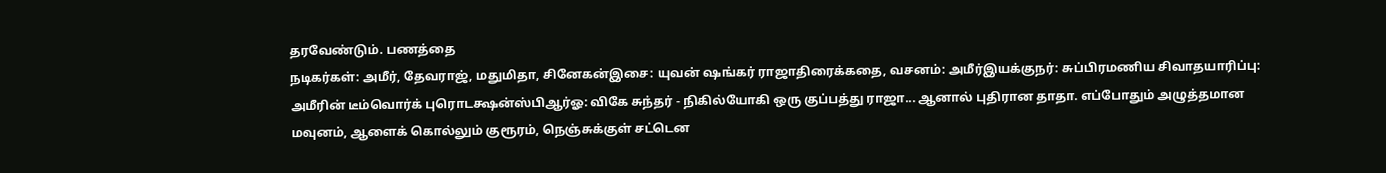தரவேண்டும். பணத்தை
நடிகர்கள்: அமீர், தேவராஜ், மதுமிதா, சினேகன்இசை: யுவன் ஷங்கர் ராஜாதிரைக்கதை, வசனம்: அமீர்இயக்குநர்: சுப்பிரமணிய சிவாதயாரிப்பு: அமீரின் டீம்வொர்க் புரொடக்ஷன்ஸ்பிஆர்ஓ: விகே சுந்தர் - நிகில்யோகி ஒரு குப்பத்து ராஜா... ஆனால் புதிரான தாதா. எப்போதும் அழுத்தமான மவுனம், ஆளைக் கொல்லும் குரூரம், நெஞ்சுக்குள் சட்டென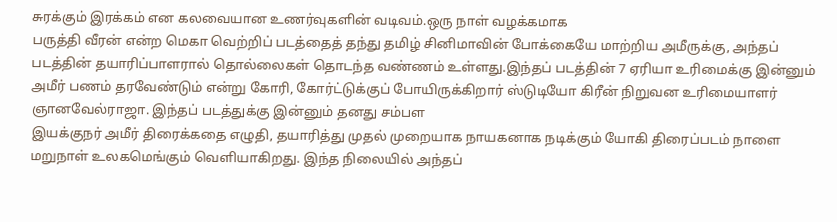சுரக்கும் இரக்கம் என கலவையான உணர்வுகளின் வடிவம்.ஒரு நாள் வழக்கமாக
பருத்தி வீரன் என்ற மெகா வெற்றிப் படத்தைத் தந்து தமிழ் சினிமாவின் போக்கையே மாற்றிய அமீருக்கு, அந்தப் படத்தின் தயாரிப்பாளரால் தொல்லைகள் தொடந்த வண்ணம் உள்ளது.இந்தப் படத்தின் 7 ஏரியா உரிமைக்கு இன்னும் அமீர் பணம் தரவேண்டும் என்று கோரி, கோர்ட்டுக்குப் போயிருக்கிறார் ஸ்டுடியோ கிரீன் நிறுவன உரிமையாளர் ஞானவேல்ராஜா. இந்தப் படத்துக்கு இன்னும் தனது சம்பள
இயக்குநர் அமீர் திரைக்கதை எழுதி, தயாரித்து முதல் முறையாக நாயகனாக நடிக்கும் யோகி திரைப்படம் நாளை மறுநாள் உலகமெங்கும் வெளியாகிறது. இந்த நிலையில் அந்தப்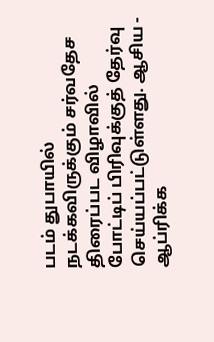படம் துபாயில் நடக்கவிருக்கும் சர்வதேச திரைப்பட விழாவில் போட்டிப் பிரிவுக்குத் தேர்வு செய்யப்பட்டுள்ளது. ஆசிய - ஆப்ரிக்க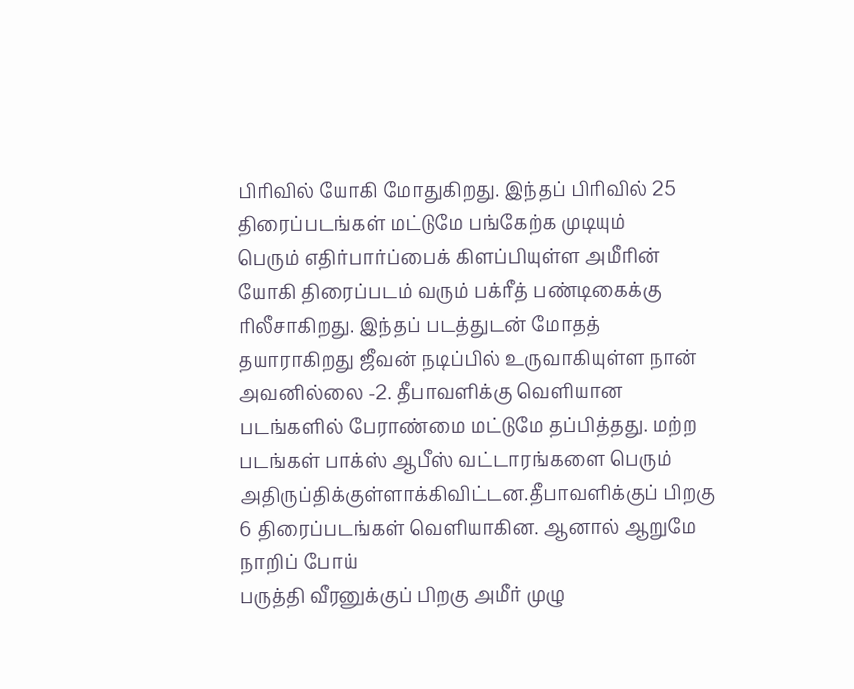பிரிவில் யோகி மோதுகிறது. இந்தப் பிரிவில் 25 திரைப்படங்கள் மட்டுமே பங்கேற்க முடியும்
பெரும் எதிர்பார்ப்பைக் கிளப்பியுள்ள அமீரின் யோகி திரைப்படம் வரும் பக்ரீத் பண்டிகைக்கு ரிலீசாகிறது. இந்தப் படத்துடன் மோதத் தயாராகிறது ஜீவன் நடிப்பில் உருவாகியுள்ள நான் அவனில்லை -2. தீபாவளிக்கு வெளியான படங்களில் பேராண்மை மட்டுமே தப்பித்தது. மற்ற படங்கள் பாக்ஸ் ஆபீஸ் வட்டாரங்களை பெரும் அதிருப்திக்குள்ளாக்கிவிட்டன.தீபாவளிக்குப் பிறகு 6 திரைப்படங்கள் வெளியாகின. ஆனால் ஆறுமே நாறிப் போய்
பருத்தி வீரனுக்குப் பிறகு அமீர் முழு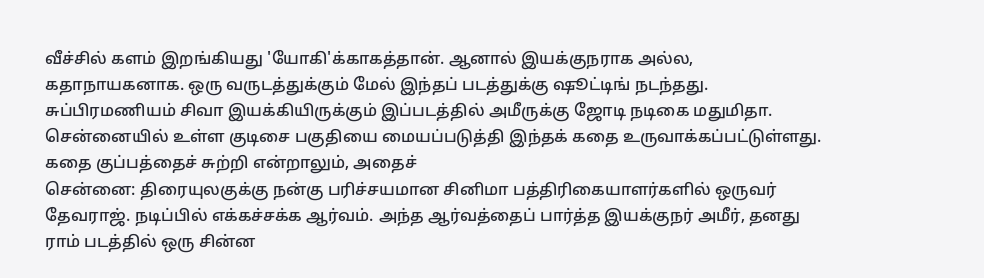வீச்சில் களம் இறங்கியது 'யோகி'க்காகத்தான். ஆனால் இயக்குநராக அல்ல, கதாநாயகனாக. ஒரு வருடத்துக்கும் மேல் இந்தப் படத்துக்கு ஷூட்டிங் நடந்தது. சுப்பிரமணியம் சிவா இயக்கியிருக்கும் இப்படத்தில் அமீருக்கு ஜோடி நடிகை மதுமிதா. சென்னையில் உள்ள குடிசை பகுதியை மையப்படுத்தி இந்தக் கதை உருவாக்கப்பட்டுள்ளது. கதை குப்பத்தைச் சுற்றி என்றாலும், அதைச்
சென்னை: திரையுலகுக்கு நன்கு பரிச்சயமான சினிமா பத்திரிகையாளர்களில் ஒருவர் தேவராஜ். நடிப்பில் எக்கச்சக்க ஆர்வம். அந்த ஆர்வத்தைப் பார்த்த இயக்குநர் அமீர், தனது ராம் படத்தில் ஒரு சின்ன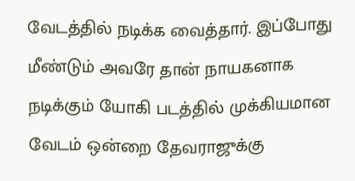வேடத்தில் நடிக்க வைத்தார். இப்போது மீண்டும் அவரே தான் நாயகனாக நடிக்கும் யோகி படத்தில் முக்கியமான வேடம் ஒன்றை தேவராஜுக்கு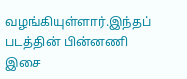வழங்கியுள்ளார்.இந்தப் படத்தின் பின்னணி இசை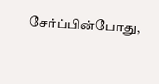சேர்ப்பின்போது,